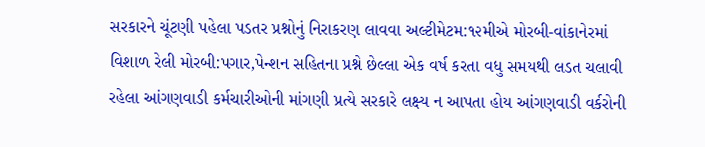સરકારને ચૂંટણી પહેલા પડતર પ્રશ્નોનું નિરાકરણ લાવવા અલ્ટીમેટમ:૧૨મીએ મોરબી-વાંકાનેરમાં વિશાળ રેલી મોરબી:પગાર,પેન્શન સહિતના પ્રશ્ને છેલ્લા એક વર્ષ કરતા વધુ સમયથી લડત ચલાવી રહેલા આંગણવાડી કર્મચારીઓની માંગણી પ્રત્યે સરકારે લક્ષ્ય ન આપતા હોય આંગણવાડી વર્કરોની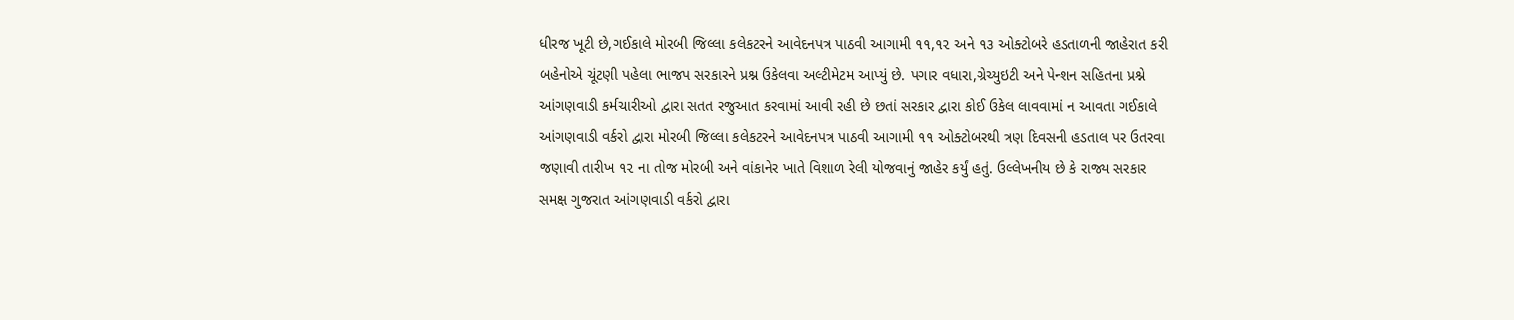ધીરજ ખૂટી છે,ગઈકાલે મોરબી જિલ્લા કલેકટરને આવેદનપત્ર પાઠવી આગામી ૧૧,૧૨ અને ૧૩ ઓક્ટોબરે હડતાળની જાહેરાત કરી બહેનોએ ચૂંટણી પહેલા ભાજપ સરકારને પ્રશ્ન ઉકેલવા અલ્ટીમેટમ આપ્યું છે. પગાર વધારા,ગ્રેચ્યુઇટી અને પેન્શન સહિતના પ્રશ્ને આંગણવાડી કર્મચારીઓ દ્વારા સતત રજુઆત કરવામાં આવી રહી છે છતાં સરકાર દ્વારા કોઈ ઉકેલ લાવવામાં ન આવતા ગઈકાલે આંગણવાડી વર્કરો દ્વારા મોરબી જિલ્લા કલેકટરને આવેદનપત્ર પાઠવી આગામી ૧૧ ઓક્ટોબરથી ત્રણ દિવસની હડતાલ પર ઉતરવા જણાવી તારીખ ૧૨ ના તોજ મોરબી અને વાંકાનેર ખાતે વિશાળ રેલી યોજવાનું જાહેર કર્યું હતું. ઉલ્લેખનીય છે કે રાજ્ય સરકાર સમક્ષ ગુજરાત આંગણવાડી વર્કરો દ્વારા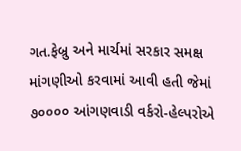ગત.ફેબ્રુ અને માર્ચમાં સરકાર સમક્ષ માંગણીઓ કરવામાં આવી હતી જેમાં ૭૦૦૦૦ આંગણવાડી વર્કરો-હેલ્પરોએ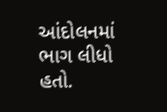આંદોલનમાં ભાગ લીધો હતો.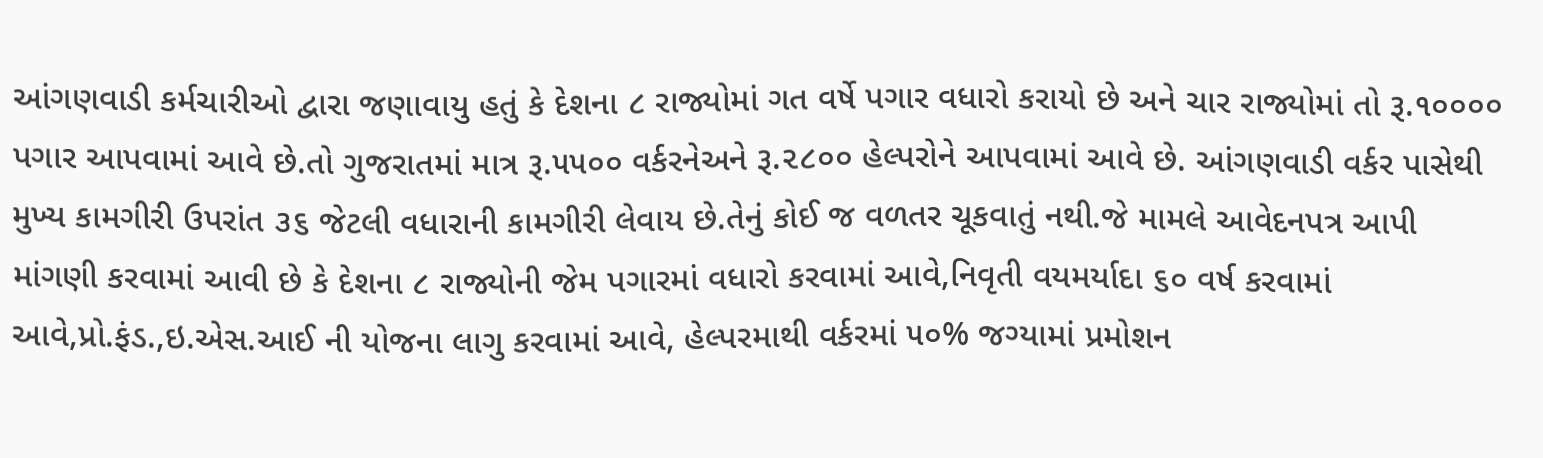આંગણવાડી કર્મચારીઓ દ્વારા જણાવાયુ હતું કે દેશના ૮ રાજ્યોમાં ગત વર્ષે પગાર વધારો કરાયો છે અને ચાર રાજ્યોમાં તો રૂ.૧૦૦૦૦ પગાર આપવામાં આવે છે.તો ગુજરાતમાં માત્ર રૂ.૫૫૦૦ વર્કરનેઅને રૂ.૨૮૦૦ હેલ્પરોને આપવામાં આવે છે. આંગણવાડી વર્કર પાસેથી મુખ્ય કામગીરી ઉપરાંત ૩૬ જેટલી વધારાની કામગીરી લેવાય છે.તેનું કોઈ જ વળતર ચૂકવાતું નથી.જે મામલે આવેદનપત્ર આપી માંગણી કરવામાં આવી છે કે દેશના ૮ રાજ્યોની જેમ પગારમાં વધારો કરવામાં આવે,નિવૃતી વયમર્યાદા ૬૦ વર્ષ કરવામાં આવે,પ્રો.ફંડ.,ઇ.એસ.આઈ ની યોજના લાગુ કરવામાં આવે, હેલ્પરમાથી વર્કરમાં ૫૦% જગ્યામાં પ્રમોશન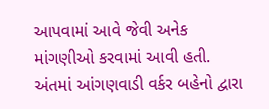આપવામાં આવે જેવી અનેક માંગણીઓ કરવામાં આવી હતી. અંતમાં આંગણવાડી વર્કર બહેનો દ્વારા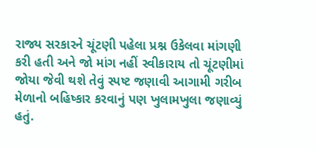રાજ્ય સરકારને ચૂંટણી પહેલા પ્રશ્ન ઉકેલવા માંગણી કરી હતી અને જો માંગ નહીં સ્વીકારાય તો ચૂંટણીમાં જોયા જેવી થશે તેવું સ્પષ્ટ જણાવી આગામી ગરીબ મેળાનો બહિષ્કાર કરવાનું પણ ખુલામખુલા જણાવ્યું હતું.